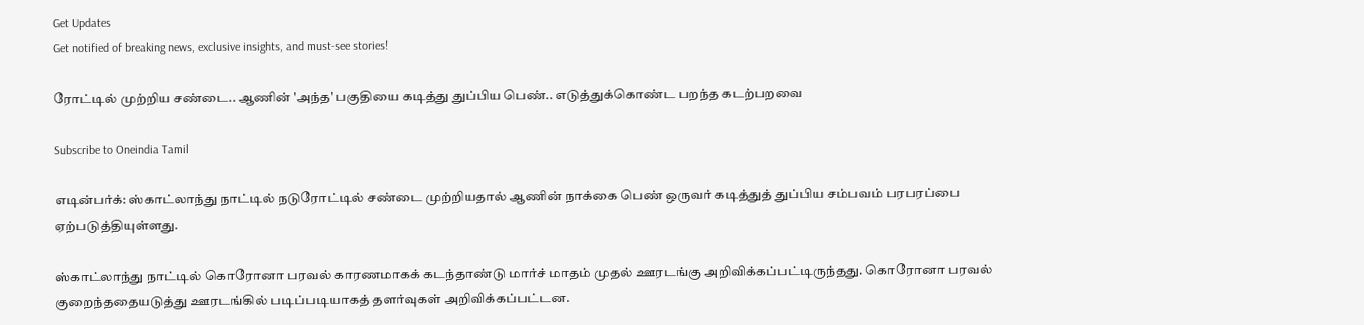Get Updates
Get notified of breaking news, exclusive insights, and must-see stories!

ரோட்டில் முற்றிய சண்டை.. ஆணின் 'அந்த' பகுதியை கடித்து துப்பிய பெண்.. எடுத்துக்கொண்ட பறந்த கடற்பறவை

Subscribe to Oneindia Tamil

எடின்பர்க்: ஸ்காட்லாந்து நாட்டில் நடுரோட்டில் சண்டை முற்றியதால் ஆணின் நாக்கை பெண் ஒருவர் கடித்துத் துப்பிய சம்பவம் பரபரப்பை ஏற்படுத்தியுள்ளது.

ஸ்காட்லாந்து நாட்டில் கொரோனா பரவல் காரணமாகக் கடந்தாண்டு மார்ச் மாதம் முதல் ஊரடங்கு அறிவிக்கப்பட்டிருந்தது. கொரோனா பரவல் குறைந்ததையடுத்து ஊரடங்கில் படிப்படியாகத் தளர்வுகள் அறிவிக்கப்பட்டன.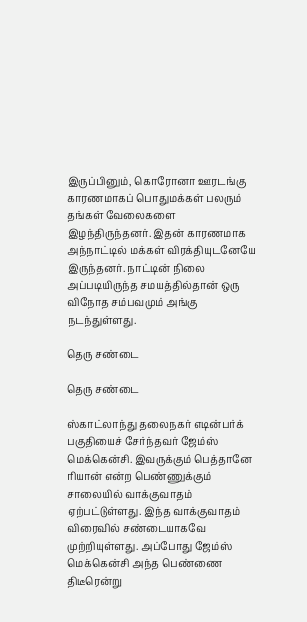இருப்பினும், கொரோனா ஊரடங்கு காரணமாகப் பொதுமக்கள் பலரும் தங்கள் வேலைகளை இழந்திருந்தனர். இதன் காரணமாக அந்நாட்டில் மக்கள் விரக்தியுடனேயே இருந்தனர். நாட்டின் நிலை அப்படியிருந்த சமயத்தில்தான் ஒரு விநோத சம்பவமும் அங்கு நடந்துள்ளது.

தெரு சண்டை

தெரு சண்டை

ஸ்காட்லாந்து தலைநகர் எடின்பர்க் பகுதியைச் சேர்ந்தவர் ஜேம்ஸ் மெக்கென்சி. இவருக்கும் பெத்தானே ரியான் என்ற பெண்ணுக்கும் சாலையில் வாக்குவாதம் ஏற்பட்டுள்ளது. இந்த வாக்குவாதம் விரைவில் சண்டையாகவே முற்றியுள்ளது. அப்போது ஜேம்ஸ் மெக்கென்சி அந்த பெண்ணை திடீரென்று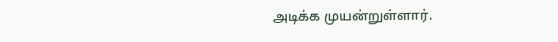அடிக்க முயன்றுள்ளார்.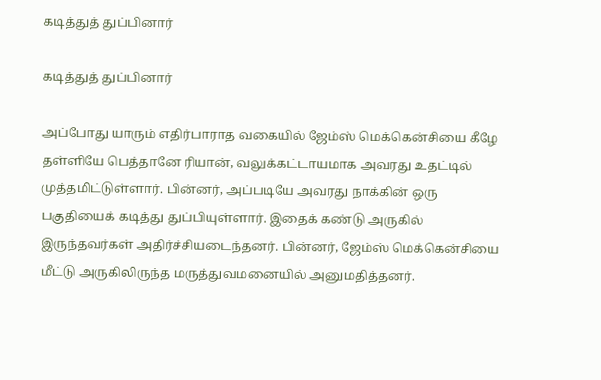கடித்துத் துப்பினார்

கடித்துத் துப்பினார்

அப்போது யாரும் எதிர்பாராத வகையில் ஜேம்ஸ் மெக்கென்சியை கீழே தள்ளியே பெத்தானே ரியான், வலுக்கட்டாயமாக அவரது உதட்டில் முத்தமிட்டுள்ளார். பின்னர், அப்படியே அவரது நாக்கின் ஒரு பகுதியைக் கடித்து துப்பியுள்ளார். இதைக் கண்டு அருகில் இருந்தவர்கள் அதிர்ச்சியடைந்தனர். பின்னர், ஜேம்ஸ் மெக்கென்சியை மீட்டு அருகிலிருந்த மருத்துவமனையில் அனுமதித்தனர்.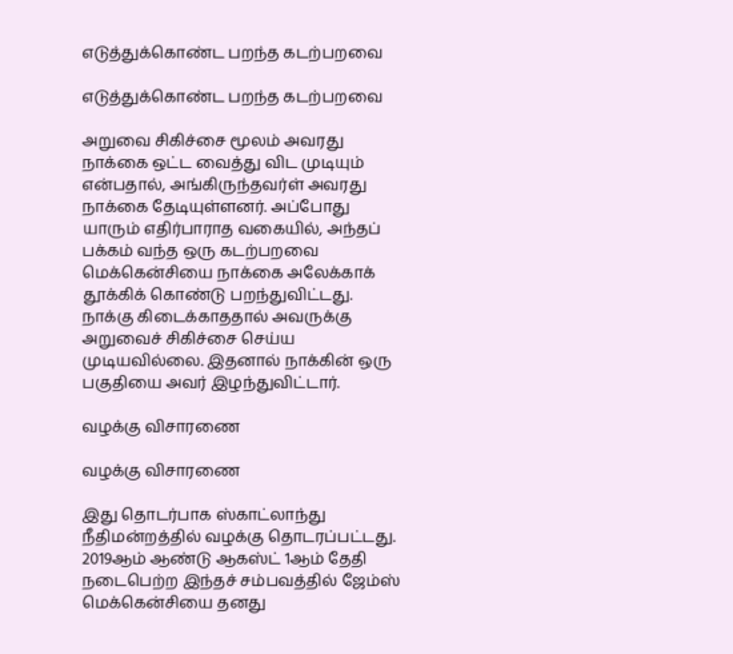எடுத்துக்கொண்ட பறந்த கடற்பறவை

எடுத்துக்கொண்ட பறந்த கடற்பறவை

அறுவை சிகிச்சை மூலம் அவரது நாக்கை ஒட்ட வைத்து விட முடியும் என்பதால், அங்கிருந்தவர்ள் அவரது நாக்கை தேடியுள்ளனர். அப்போது யாரும் எதிர்பாராத வகையில், அந்தப் பக்கம் வந்த ஒரு கடற்பறவை மெக்கென்சியை நாக்கை அலேக்காக் தூக்கிக் கொண்டு பறந்துவிட்டது. நாக்கு கிடைக்காததால் அவருக்கு அறுவைச் சிகிச்சை செய்ய முடியவில்லை. இதனால் நாக்கின் ஒரு பகுதியை அவர் இழந்துவிட்டார்.

வழக்கு விசாரணை

வழக்கு விசாரணை

இது தொடர்பாக ஸ்காட்லாந்து நீதிமன்றத்தில் வழக்கு தொடரப்பட்டது. 2019ஆம் ஆண்டு ஆகஸ்ட் 1ஆம் தேதி நடைபெற்ற இந்தச் சம்பவத்தில் ஜேம்ஸ் மெக்கென்சியை தனது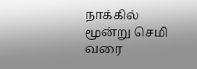நாக்கில் மூன்று செமி வரை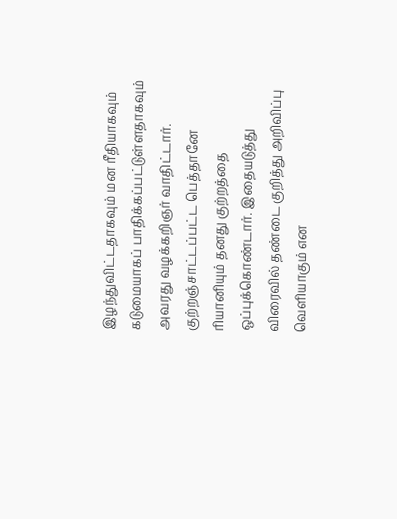இழந்துவிட்டதாகவும் மன ரீதியாகவும் கடுமையாகப் பாதிக்கப்பட்டுள்ளதாகவும் அவரது வழக்கறிஞர் வாதிட்டார். குற்றஞ்சாட்டப்பட்ட பெத்தானே ரியானியும் தனது குற்றத்தை ஒப்புக்கொண்டார். இதையடுத்து விரைவில் தண்டை குறித்து அறிவிப்பு வெளியாகும் என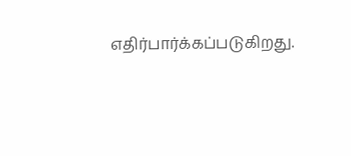எதிர்பார்க்கப்படுகிறது.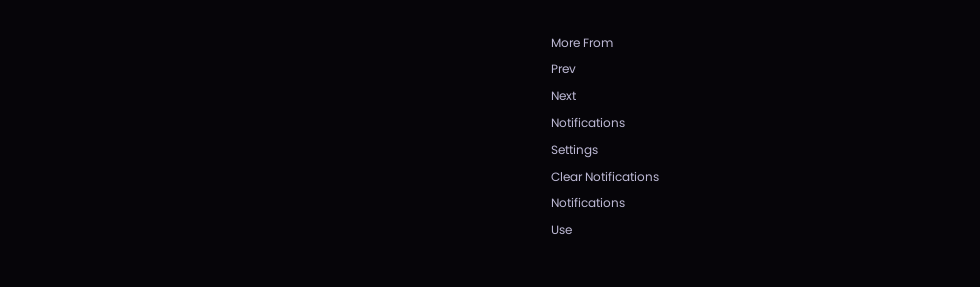More From
Prev
Next
Notifications
Settings
Clear Notifications
Notifications
Use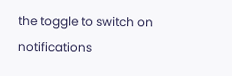the toggle to switch on notifications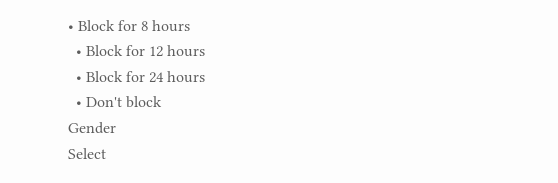• Block for 8 hours
  • Block for 12 hours
  • Block for 24 hours
  • Don't block
Gender
Select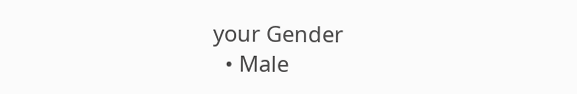your Gender
  • Male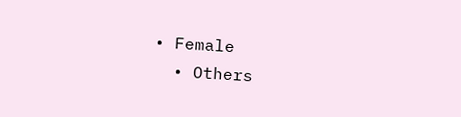• Female
  • Others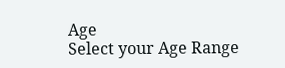Age
Select your Age Range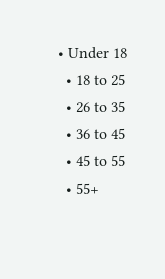• Under 18
  • 18 to 25
  • 26 to 35
  • 36 to 45
  • 45 to 55
  • 55+